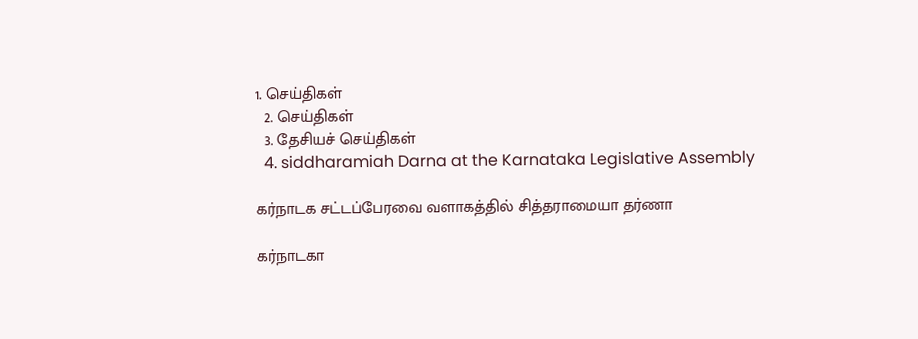1. செய்திகள்
  2. செய்திகள்
  3. தேசியச் செய்திகள்
  4. siddharamiah Darna at the Karnataka Legislative Assembly

கர்நாடக சட்டப்பேரவை வளாகத்தில் சித்தராமையா தர்ணா

கர்நாடகா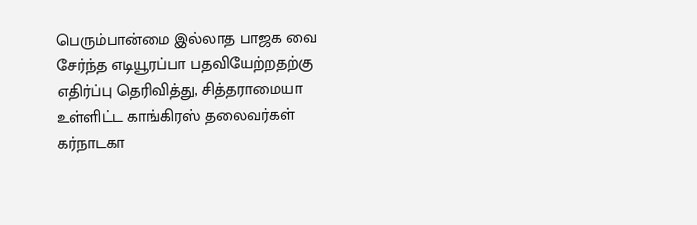பெரும்பான்மை இல்லாத பாஜக வை சேர்ந்த எடியூரப்பா பதவியேற்றதற்கு எதிர்ப்பு தெரிவித்து, சித்தராமையா உள்ளிட்ட காங்கிரஸ் தலைவர்கள் கர்நாடகா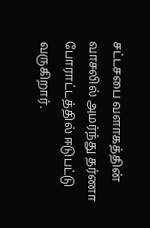சட்டசபை வளாகத்தின் வாசலில் அமர்ந்து தர்ணா போராட்டத்தில் ஈடுபட்டு வருகிறார்.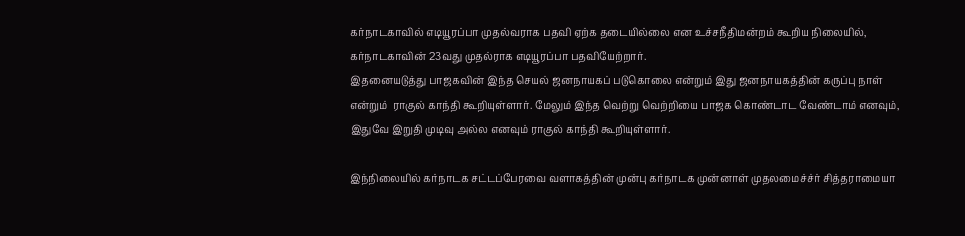கர்நாடகாவில் எடியூரப்பா முதல்வராக பதவி ஏற்க தடையில்லை என உச்சநீதிமன்றம் கூறிய நிலையில், கர்நாடகாவின் 23வது முதல்ராக எடியூரப்பா பதவியேற்றார்.
இதனையடுத்து பாஜகவின் இந்த செயல் ஜனநாயகப் படுகொலை என்றும் இது ஜனநாயகத்தின் கருப்பு நாள் என்றும்  ராகுல் காந்தி கூறியுள்ளார். மேலும் இந்த வெற்று வெற்றியை பாஜக கொண்டாட வேண்டாம் எனவும், இதுவே இறுதி முடிவு அல்ல எனவும் ராகுல் காந்தி கூறியுள்ளார்.

இந்நிலையில் கர்நாடக சட்டப்பேரவை வளாகத்தின் முன்பு கர்நாடக முன்னாள் முதலமைச்ச்ர் சித்தராமையா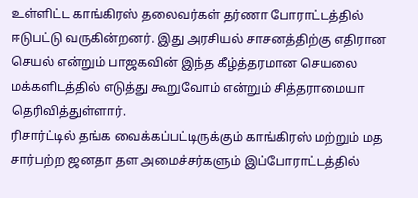உள்ளிட்ட காங்கிரஸ் தலைவர்கள் தர்ணா போராட்டத்தில் ஈடுபட்டு வருகின்றனர். இது அரசியல் சாசனத்திற்கு எதிரான செயல் என்றும் பாஜகவின் இந்த கீழ்த்தரமான செயலை மக்களிடத்தில் எடுத்து கூறுவோம் என்றும் சித்தராமையா தெரிவித்துள்ளார்.
ரிசார்ட்டில் தங்க வைக்கப்பட்டிருக்கும் காங்கிரஸ் மற்றும் மத சார்பற்ற ஜனதா தள அமைச்சர்களும் இப்போராட்டத்தில்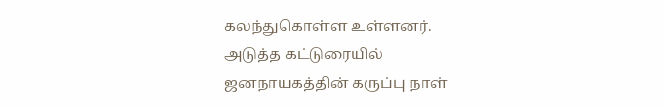கலந்துகொள்ள உள்ளனர்.
அடுத்த கட்டுரையில்
ஜனநாயகத்தின் கருப்பு நாள்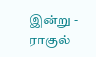இன்று - ராகுல்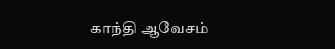காந்தி ஆவேசம்